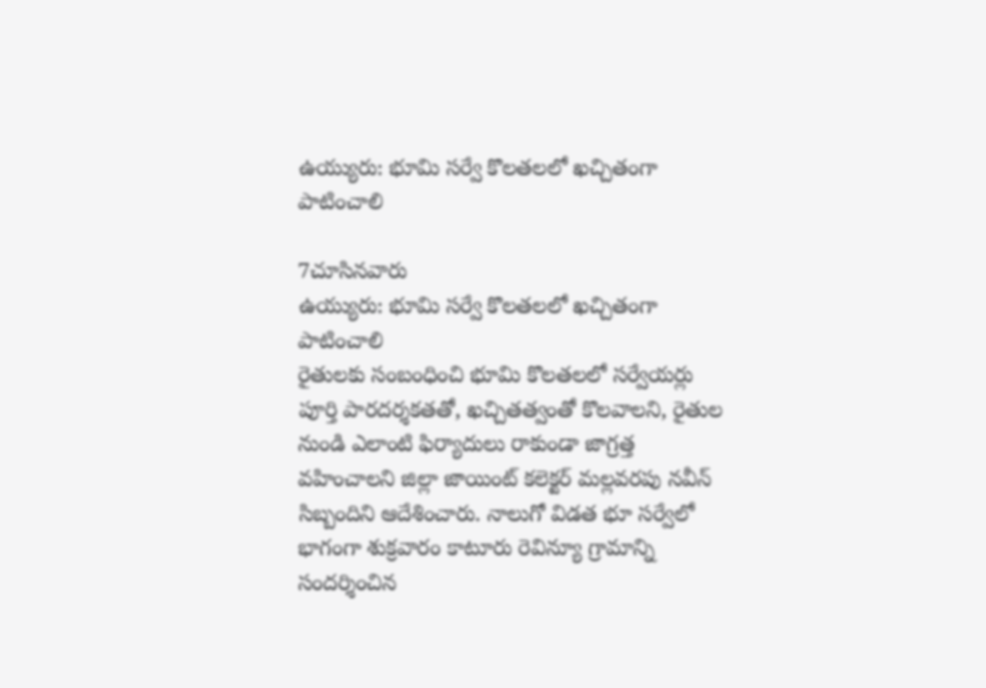ఉయ్యురు: భూమి సర్వే కొలతలలో ఖచ్చితంగా పాటించాలి

7చూసినవారు
ఉయ్యురు: భూమి సర్వే కొలతలలో ఖచ్చితంగా పాటించాలి
రైతులకు సంబంధించి భూమి కొలతలలో సర్వేయర్లు పూర్తి పారదర్శకతతో, ఖచ్చితత్వంతో కొలవాలని, రైతుల నుండి ఎలాంటి ఫిర్యాదులు రాకుండా జాగ్రత్త వహించాలని జిల్లా జాయింట్ కలెక్టర్ మల్లవరపు నవీన్ సిబ్బందిని ఆదేశించారు. నాలుగో విడత భూ సర్వేలో భాగంగా శుక్రవారం కాటూరు రెవిన్యూ గ్రామాన్ని సందర్శించిన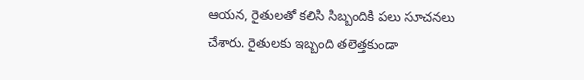ఆయన, రైతులతో కలిసి సిబ్బందికి పలు సూచనలు చేశారు. రైతులకు ఇబ్బంది తలెత్తకుండా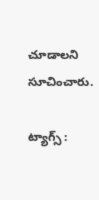చూడాలని సూచించారు.

ట్యాగ్స్ :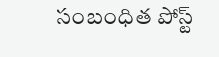సంబంధిత పోస్ట్